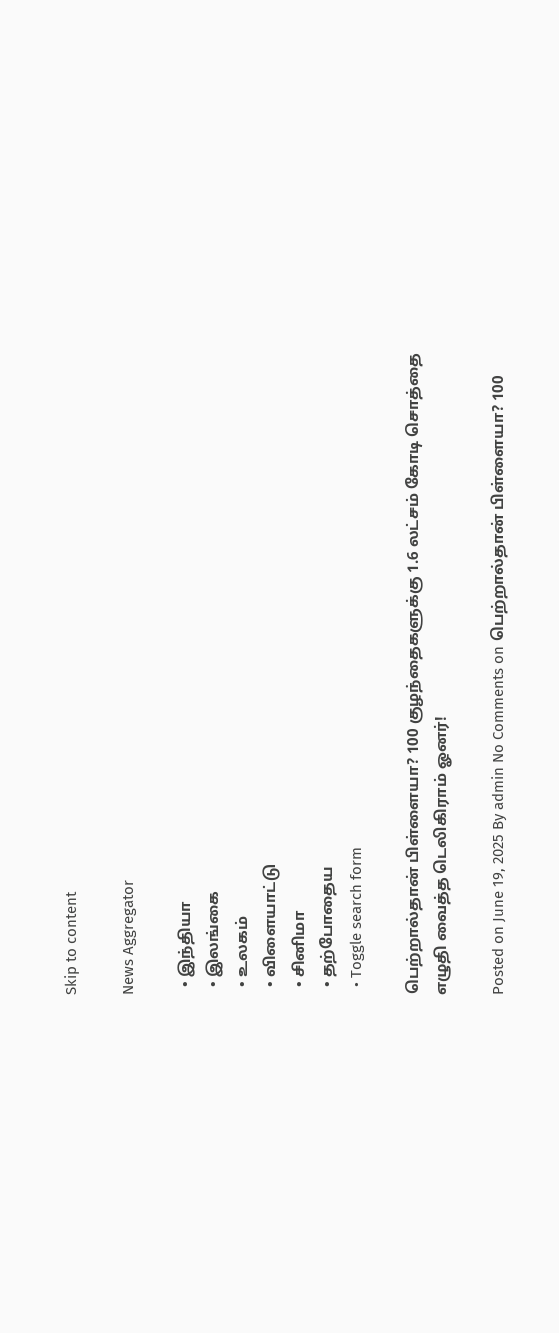Skip to content

News Aggregator

  • இந்தியா
  • இலங்கை
  • உலகம்
  • விளையாட்டு
  • சினிமா
  • தற்போதைய
  • Toggle search form

பெற்றால்தான் பிள்ளையா? 100 குழந்தைகளுக்கு 1.6 லட்சம் கோடி சொத்தை எழுதி வைத்த டெலிகிராம் ஓனர்!

Posted on June 19, 2025 By admin No Comments on பெற்றால்தான் பிள்ளையா? 100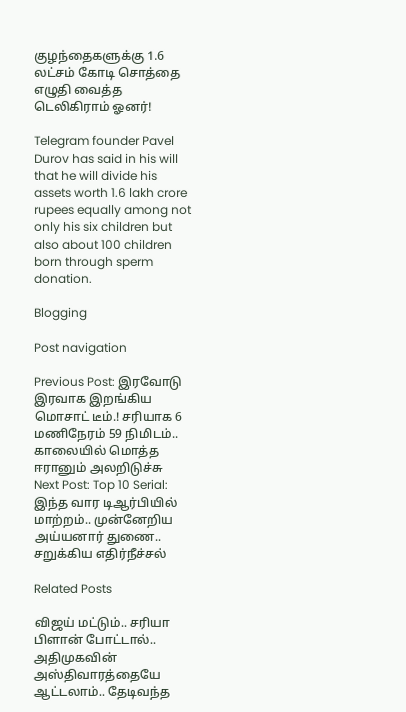குழந்தைகளுக்கு 1.6 லட்சம் கோடி சொத்தை எழுதி வைத்த டெலிகிராம் ஓனர்!

Telegram founder Pavel Durov has said in his will that he will divide his assets worth 1.6 lakh crore rupees equally among not only his six children but also about 100 children born through sperm donation.

Blogging

Post navigation

Previous Post: இரவோடு இரவாக இறங்கிய மொசாட் டீம்.! சரியாக 6 மணிநேரம் 59 நிமிடம்.. காலையில் மொத்த ஈரானும் அலறிடுச்சு
Next Post: Top 10 Serial: இந்த வார டிஆர்பியில் மாற்றம்.. முன்னேறிய அய்யனார் துணை.. சறுக்கிய எதிர்நீச்சல்

Related Posts

விஜய் மட்டும்.. சரியா பிளான் போட்டால்.. அதிமுகவின் அஸ்திவாரத்தையே ஆட்டலாம்.. தேடிவந்த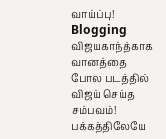வாய்ப்பு! Blogging
விஜயகாந்த்காக வானத்தை போல படத்தில் விஜய் செய்த சம்பவம்! பக்கத்திலேயே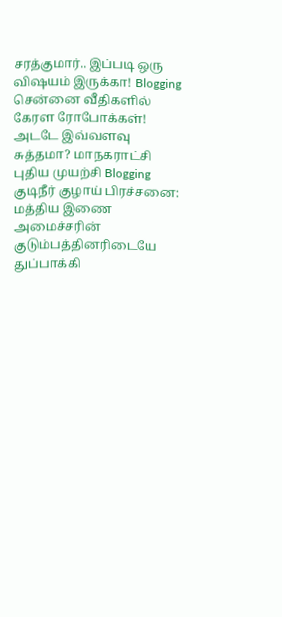சரத்குமார்.. இப்படி ஒரு விஷயம் இருக்கா! Blogging
சென்னை வீதிகளில் கேரள ரோபோக்கள்! அடடே இவ்வளவு சுத்தமா? மாநகராட்சி புதிய முயற்சி Blogging
குடிநீர் குழாய் பிரச்சனை: மத்திய இணை அமைச்சரின் குடும்பத்தினரிடையே துப்பாக்கி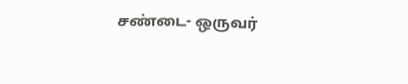சண்டை- ஒருவர்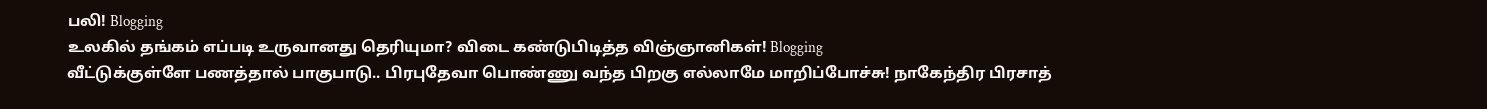பலி! Blogging
உலகில் தங்கம் எப்படி உருவானது தெரியுமா? விடை கண்டுபிடித்த விஞ்ஞானிகள்! Blogging
வீட்டுக்குள்ளே பணத்தால் பாகுபாடு.. பிரபுதேவா பொண்ணு வந்த பிறகு எல்லாமே மாறிப்போச்சு! நாகேந்திர பிரசாத்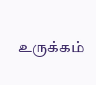உருக்கம்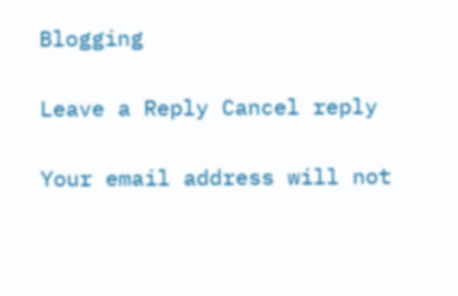Blogging

Leave a Reply Cancel reply

Your email address will not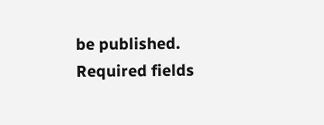be published. Required fields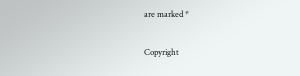are marked *

Copyright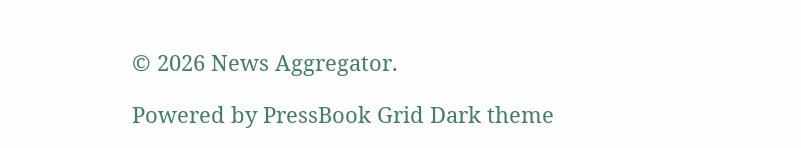© 2026 News Aggregator.

Powered by PressBook Grid Dark theme